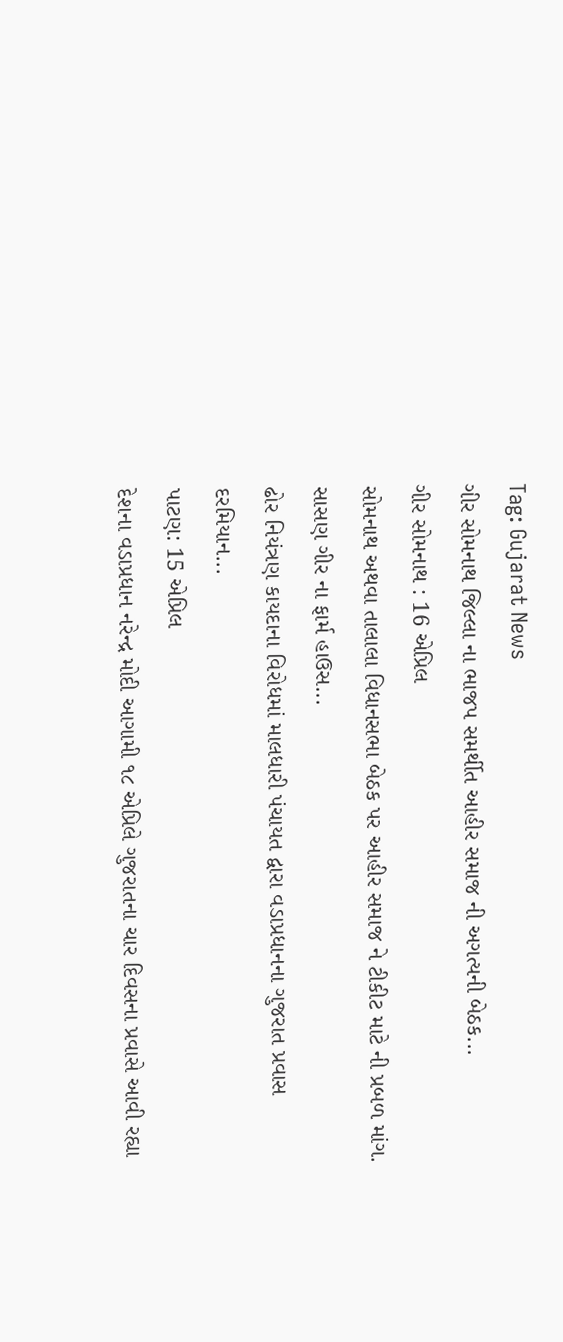Tag: Gujarat News
ગીર સોમનાથ જિલ્લા ના ભાજપ સમર્થીત આહીર સમાજ ની અગત્યની બેઠક...
ગીર સોમનાથ : 16 એપ્રિલ
સોમનાથ અથવા તાલાલા વિધાનસભા બેઠક પર આહીર સમાજ ને ટીકીટ માટે ની પ્રબળ માંગ. સાસણ ગીર ના ફાર્મ હાઉસ...
ઢોર નિયંત્રણ કાયદાના વિરોધમાં માલધારી પંચાયત દ્વારા વડાપ્રધાનના ગુજરાત પ્રવાસ દરમિયાન...
પાટણ: 15 એપ્રિલ
દેશના વડાપ્રધાન નરેન્દ્ર મોદી આગામી ૧૮ એપ્રિલે ગુજરાતના ચાર દિવસના પ્રવાસે આવી રહ્યા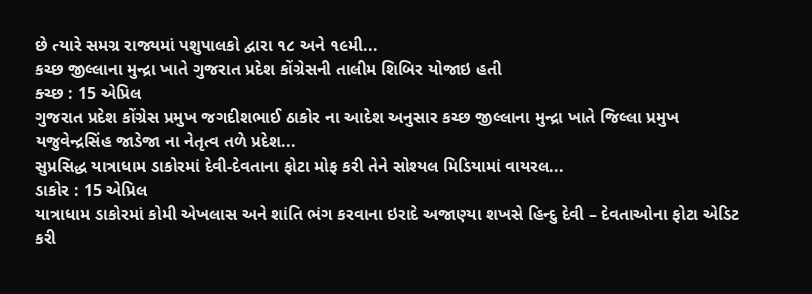છે ત્યારે સમગ્ર રાજ્યમાં પશુપાલકો દ્વારા ૧૮ અને ૧૯મી...
કચ્છ જીલ્લાના મુન્દ્રા ખાતે ગુજરાત પ્રદેશ કોંગ્રેસની તાલીમ શિબિર યોજાઇ હતી
ક્ચ્છ : 15 એપ્રિલ
ગુજરાત પ્રદેશ કોંગ્રેસ પ્રમુખ જગદીશભાઈ ઠાકોર ના આદેશ અનુસાર કચ્છ જીલ્લાના મુન્દ્રા ખાતે જિલ્લા પ્રમુખ યજુવેન્દ્રસિંહ જાડેજા ના નેતૃત્વ તળે પ્રદેશ...
સુપ્રસિદ્ધ યાત્રાધામ ડાકોરમાં દેવી-દેવતાના ફોટા મોફ કરી તેને સોશ્યલ મિડિયામાં વાયરલ...
ડાકોર : 15 એપ્રિલ
યાત્રાધામ ડાકોરમાં કોમી એખલાસ અને શાંતિ ભંગ કરવાના ઇરાદે અજાણ્યા શખસે હિન્દુ દેવી – દેવતાઓના ફોટા એડિટ કરી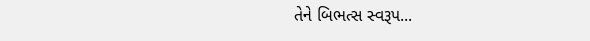તેને બિભત્સ સ્વરૂપ...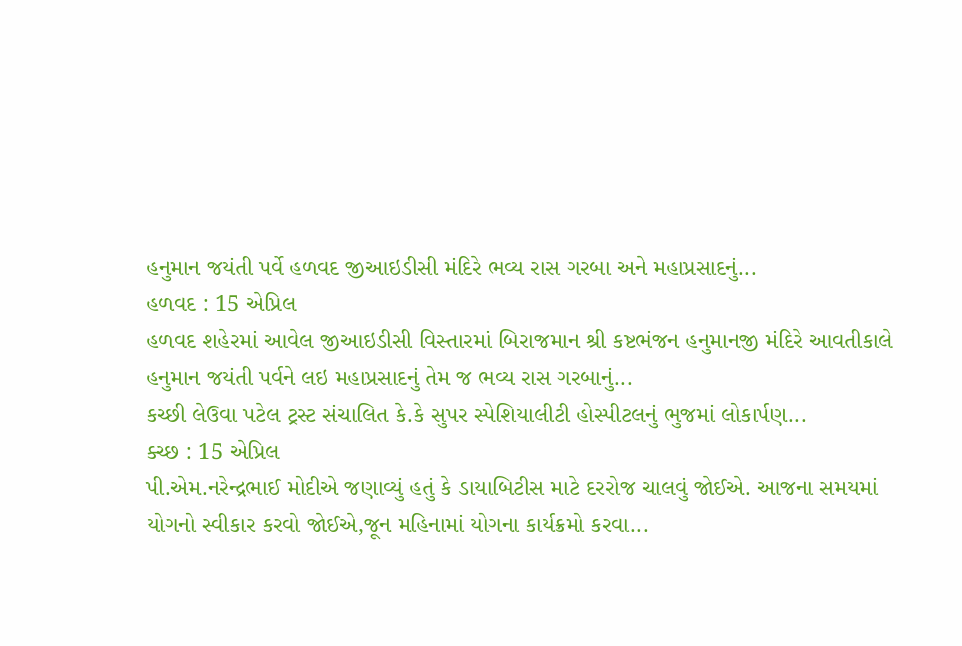હનુમાન જયંતી પર્વે હળવદ જીઆઇડીસી મંદિરે ભવ્ય રાસ ગરબા અને મહાપ્રસાદનું...
હળવદ : 15 એપ્રિલ
હળવદ શહેરમાં આવેલ જીઆઇડીસી વિસ્તારમાં બિરાજમાન શ્રી કષ્ટભંજન હનુમાનજી મંદિરે આવતીકાલે હનુમાન જયંતી પર્વને લઇ મહાપ્રસાદનું તેમ જ ભવ્ય રાસ ગરબાનું...
કચ્છી લેઉવા પટેલ ટ્રસ્ટ સંચાલિત કે.કે સુપર સ્પેશિયાલીટી હોસ્પીટલનું ભુજમાં લોકાર્પણ...
ક્ચ્છ : 15 એપ્રિલ
પી.એમ.નરેન્દ્રભાઈ મોદીએ જણાવ્યું હતું કે ડાયાબિટીસ માટે દરરોજ ચાલવું જોઈએ. આજના સમયમાં યોગનો સ્વીકાર કરવો જોઈએ,જૂન મહિનામાં યોગના કાર્યક્રમો કરવા...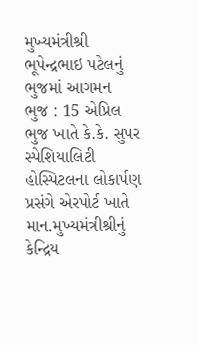મુખ્યમંત્રીશ્રી ભૂપેન્દ્રભાઇ પટેલનું ભુજમાં આગમન
ભુજ : 15 એપ્રિલ
ભુજ ખાતે કે.કે. સુપર સ્પેશિયાલિટી હોસ્પિટલના લોકાર્પણ પ્રસંગે એરપોર્ટ ખાતે માન.મુખ્યમંત્રીશ્રીનું કેન્દ્રિય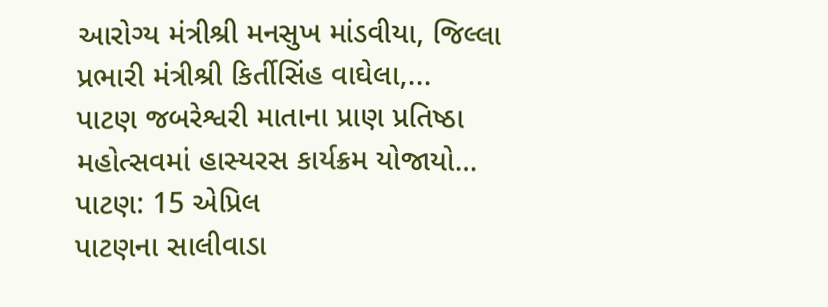આરોગ્ય મંત્રીશ્રી મનસુખ માંડવીયા, જિલ્લા પ્રભારી મંત્રીશ્રી કિર્તીસિંહ વાઘેલા,...
પાટણ જબરેશ્વરી માતાના પ્રાણ પ્રતિષ્ઠા મહોત્સવમાં હાસ્યરસ કાર્યક્રમ યોજાયો…
પાટણ: 15 એપ્રિલ
પાટણના સાલીવાડા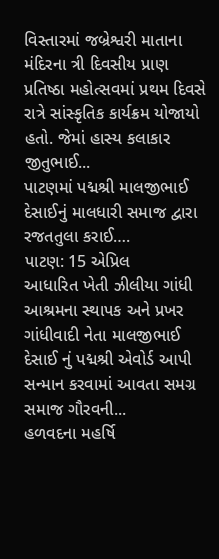વિસ્તારમાં જબ્રેશ્વરી માતાના મંદિરના ત્રી દિવસીય પ્રાણ પ્રતિષ્ઠા મહોત્સવમાં પ્રથમ દિવસે રાત્રે સાંસ્કૃતિક કાર્યક્રમ યોજાયો હતો. જેમાં હાસ્ય કલાકાર જીતુભાઈ...
પાટણમાં પદ્મશ્રી માલજીભાઈ દેસાઈનું માલધારી સમાજ દ્વારા રજતતુલા કરાઈ….
પાટણ: 15 એપ્રિલ
આધારિત ખેતી ઝીલીયા ગાંધી આશ્રમના સ્થાપક અને પ્રખર ગાંધીવાદી નેતા માલજીભાઈ દેસાઈ નું પદ્મશ્રી એવોર્ડ આપી સન્માન કરવામાં આવતા સમગ્ર સમાજ ગૌરવની...
હળવદના મહર્ષિ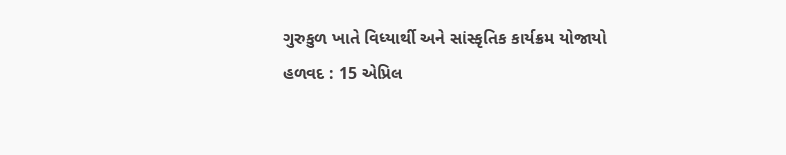ગુરુકુળ ખાતે વિધ્યાર્થી અને સાંસ્કૃતિક કાર્યક્રમ યોજાયો
હળવદ : 15 એપ્રિલ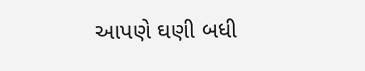આપણે ઘણી બધી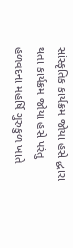સાંસ્કૃતિક કાર્યક્રમ જોયા હસે દ્ધારા થતા કાર્યક્રમ જોયા હસે પરંતુ હળવદના મહર્ષિ ગુરુકુળ ખાતે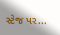સ્ટેજ પર...